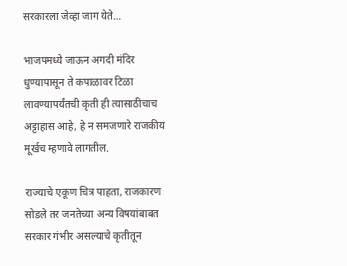सरकारला जेव्हा जाग येते…

भाजपमध्ये जाऊन अगदी मंदिर धुण्यापासून ते कपाळावर टिळा लावण्यापर्यंतची कृती ही त्यासाठीचाच अट्टाहास आहे, हे न समजणारे राजकीय मूर्खच म्हणावे लागतील.

राज्याचे एकूण चित्र पाहता, राजकारण सोडले तर जनतेच्या अन्य विषयांबाबत सरकार गंभीर असल्याचे कृतीतून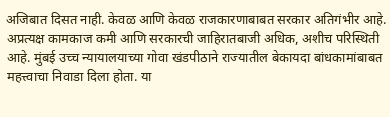अजिबात दिसत नाही. केवळ आणि केवळ राजकारणाबाबत सरकार अतिगंभीर आहे. अप्रत्यक्ष कामकाज कमी आणि सरकारची जाहिरातबाजी अधिक, अशीच परिस्थिती आहे. मुंबई उच्च न्यायालयाच्या गोवा खंडपीठाने राज्यातील बेकायदा बांधकामांबाबत महत्त्वाचा निवाडा दिला होता. या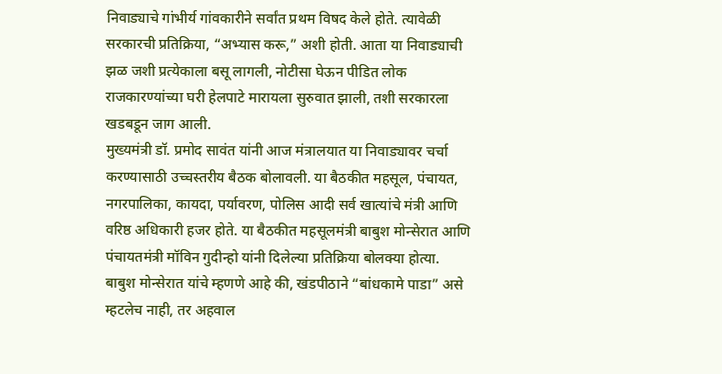निवाड्याचे गांभीर्य गांवकारीने सर्वांत प्रथम विषद केले होते. त्यावेळी सरकारची प्रतिक्रिया, “अभ्यास करू,” अशी होती. आता या निवाड्याची झळ जशी प्रत्येकाला बसू लागली, नोटीसा घेऊन पीडित लोक राजकारण्यांच्या घरी हेलपाटे मारायला सुरुवात झाली, तशी सरकारला खडबडून जाग आली.
मुख्यमंत्री डॉ. प्रमोद सावंत यांनी आज मंत्रालयात या निवाड्यावर चर्चा करण्यासाठी उच्चस्तरीय बैठक बोलावली. या बैठकीत महसूल, पंचायत, नगरपालिका, कायदा, पर्यावरण, पोलिस आदी सर्व खात्यांचे मंत्री आणि वरिष्ठ अधिकारी हजर होते. या बैठकीत महसूलमंत्री बाबुश मोन्सेरात आणि पंचायतमंत्री मॉविन गुदीन्हो यांनी दिलेल्या प्रतिक्रिया बोलक्या होत्या. बाबुश मोन्सेरात यांचे म्हणणे आहे की, खंडपीठाने “बांधकामे पाडा” असे म्हटलेच नाही, तर अहवाल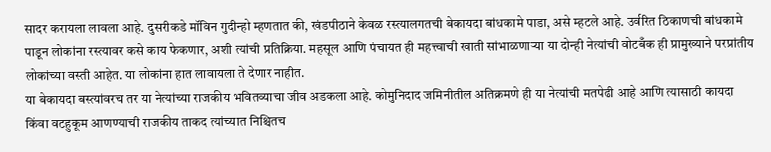सादर करायला लावला आहे. दुसरीकडे मॉविन गुदीन्हो म्हणतात की, खंडपीठाने केवळ रस्त्यालगतची बेकायदा बांधकामे पाडा, असे म्हटले आहे. उर्वरित ठिकाणची बांधकामे पाडून लोकांना रस्त्यावर कसे काय फेकणार, अशी त्यांची प्रतिक्रिया. महसूल आणि पंचायत ही महत्त्वाची खाती सांभाळणाऱ्या या दोन्ही नेत्यांची वोटबँक ही प्रामुख्याने परप्रांतीय लोकांच्या वस्ती आहेत. या लोकांना हात लावायला ते देणार नाहीत.
या बेकायदा बस्त्यांवरच तर या नेत्यांच्या राजकीय भवितव्याचा जीव अडकला आहे. कोमुनिदाद जमिनीतील अतिक्रमणे ही या नेत्यांची मतपेढी आहे आणि त्यासाठी कायदा किंवा वटहुकूम आणण्याची राजकीय ताकद त्यांच्यात निश्चितच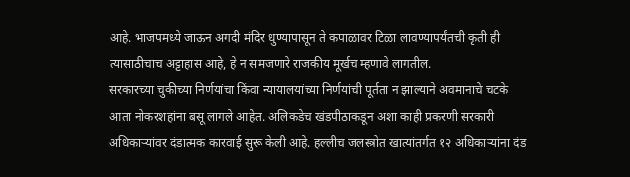आहे. भाजपमध्ये जाऊन अगदी मंदिर धुण्यापासून ते कपाळावर टिळा लावण्यापर्यंतची कृती ही त्यासाठीचाच अट्टाहास आहे, हे न समजणारे राजकीय मूर्खच म्हणावे लागतील.
सरकारच्या चुकीच्या निर्णयांचा किंवा न्यायालयांच्या निर्णयांची पूर्तता न झाल्याने अवमानाचे चटके आता नोकरशहांना बसू लागले आहेत. अलिकडेच खंडपीठाकडून अशा काही प्रकरणी सरकारी अधिकाऱ्यांवर दंडात्मक कारवाई सुरू केली आहे. हल्लीच जलस्त्रोत खात्यांतर्गत १२ अधिकाऱ्यांना दंड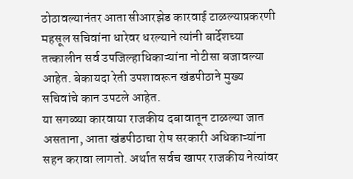ठोठावल्यानंतर आता सीआरझेड कारवाई टाळल्याप्रकरणी महसूल सचिवांना धारेवर धरल्याने त्यांनी बार्देशच्या तत्कालीन सर्व उपजिल्हाधिकाऱ्यांना नोटीसा बजावल्या आहेत. बेकायदा रेती उपशावरून खंडपीठाने मुख्य सचिवांचे कान उपटले आहेत.
या सगळ्या कारवाया राजकीय दबावातून टाळल्या जात असताना, आता खंडपीठाचा रोष सरकारी अधिकाऱ्यांना सहन करावा लागतो. अर्थात सर्वच खापर राजकीय नेत्यांवर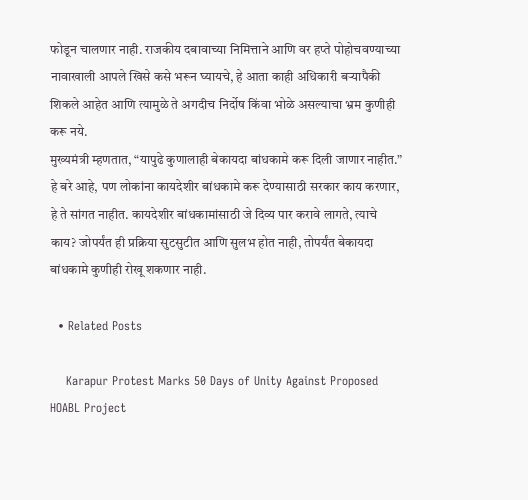फोडून चालणार नाही. राजकीय दबावाच्या निमित्ताने आणि वर हप्ते पोहोचवण्याच्या नावाखाली आपले खिसे कसे भरून घ्यायचे, हे आता काही अधिकारी बऱ्यापैकी शिकले आहेत आणि त्यामुळे ते अगदीच निर्दोष किंवा भोळे असल्याचा भ्रम कुणीही करू नये.
मुख्यमंत्री म्हणतात, “यापुढे कुणालाही बेकायदा बांधकामे करू दिली जाणार नाहीत.” हे बरे आहे, पण लोकांना कायदेशीर बांधकामे करू देण्यासाठी सरकार काय करणार, हे ते सांगत नाहीत. कायदेशीर बांधकामांसाठी जे दिव्य पार करावे लागते, त्याचे काय? जोपर्यंत ही प्रक्रिया सुटसुटीत आणि सुलभ होत नाही, तोपर्यंत बेकायदा बांधकामे कुणीही रोखू शकणार नाही.

  • Related Posts

    Karapur Protest Marks 50 Days of Unity Against Proposed HOABL Project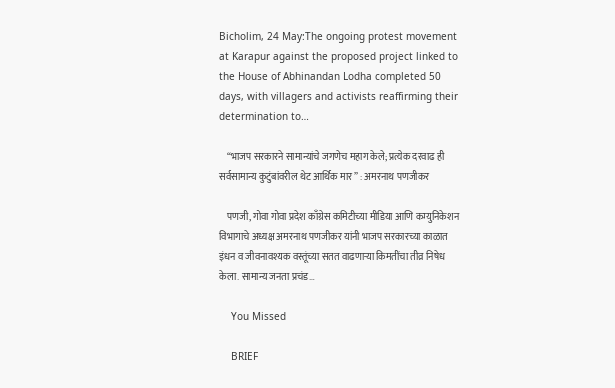Bicholim, 24 May:The ongoing protest movement at Karapur against the proposed project linked to the House of Abhinandan Lodha completed 50 days, with villagers and activists reaffirming their determination to…

    “भाजप सरकारने सामान्यांचे जगणेच महाग केले; प्रत्येक दरवाढ ही सर्वसामान्य कुटुंबांवरील थेट आर्थिक मार” : अमरनाथ पणजीकर

    पणजी, गोवा गोवा प्रदेश काँग्रेस कमिटीच्या मीडिया आणि कम्युनिकेशन विभागाचे अध्यक्ष अमरनाथ पणजीकर यांनी भाजप सरकारच्या काळात इंधन व जीवनावश्यक वस्तूंच्या सतत वाढणाऱ्या किमतींचा तीव्र निषेध केला. सामान्य जनता प्रचंड…

    You Missed

    BRIEF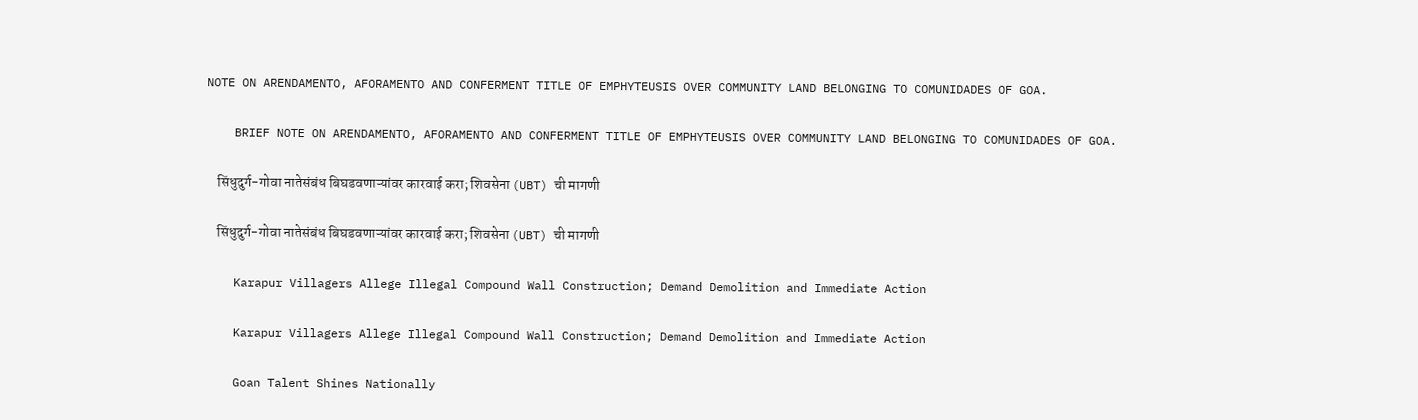NOTE ON ARENDAMENTO, AFORAMENTO AND CONFERMENT TITLE OF EMPHYTEUSIS OVER COMMUNITY LAND BELONGING TO COMUNIDADES OF GOA.

    BRIEF NOTE ON ARENDAMENTO, AFORAMENTO AND CONFERMENT TITLE OF EMPHYTEUSIS OVER COMMUNITY LAND BELONGING TO COMUNIDADES OF GOA.

    सिंधुदुर्ग-गोवा नातेसंबंध बिघडवणाऱ्यांवर कारवाई करा; शिवसेना (UBT) ची मागणी

    सिंधुदुर्ग-गोवा नातेसंबंध बिघडवणाऱ्यांवर कारवाई करा; शिवसेना (UBT) ची मागणी

    Karapur Villagers Allege Illegal Compound Wall Construction; Demand Demolition and Immediate Action

    Karapur Villagers Allege Illegal Compound Wall Construction; Demand Demolition and Immediate Action

    Goan Talent Shines Nationally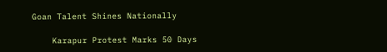Goan Talent Shines Nationally

    Karapur Protest Marks 50 Days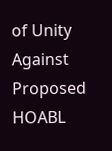of Unity Against Proposed HOABL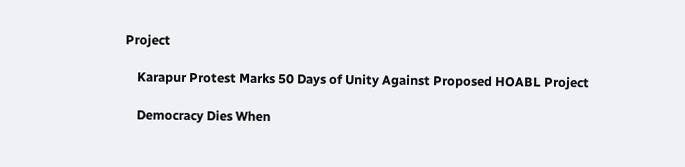Project

    Karapur Protest Marks 50 Days of Unity Against Proposed HOABL Project

    Democracy Dies When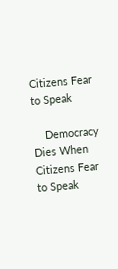Citizens Fear to Speak

    Democracy Dies When Citizens Fear to Speak